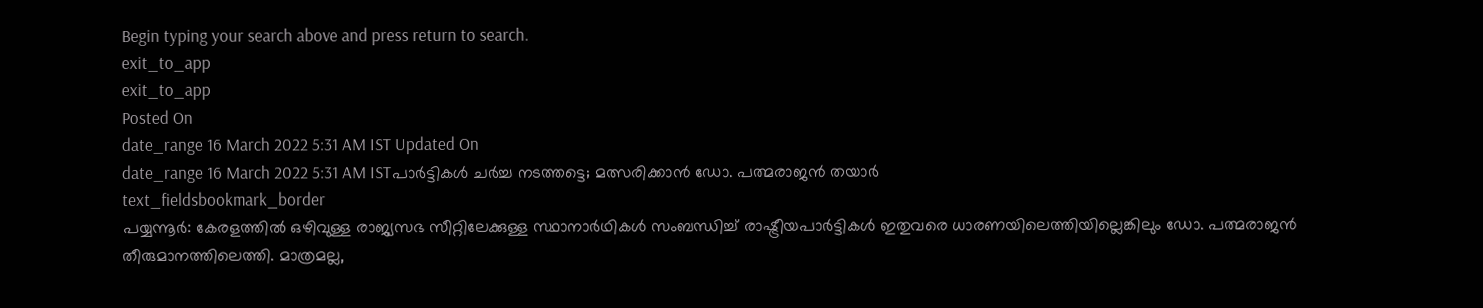Begin typing your search above and press return to search.
exit_to_app
exit_to_app
Posted On
date_range 16 March 2022 5:31 AM IST Updated On
date_range 16 March 2022 5:31 AM ISTപാർട്ടികൾ ചർച്ച നടത്തട്ടെ; മത്സരിക്കാൻ ഡോ. പത്മരാജൻ തയാർ
text_fieldsbookmark_border
പയ്യന്നൂർ: കേരളത്തിൽ ഒഴിവുള്ള രാജ്യസഭ സീറ്റിലേക്കുള്ള സ്ഥാനാർഥികൾ സംബന്ധിച്ച് രാഷ്ട്രീയപാർട്ടികൾ ഇതുവരെ ധാരണയിലെത്തിയില്ലെങ്കിലും ഡോ. പത്മരാജൻ തീരുമാനത്തിലെത്തി. മാത്രമല്ല,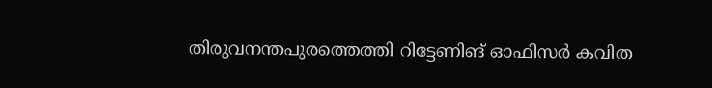തിരുവനന്തപുരത്തെത്തി റിട്ടേണിങ് ഓഫിസർ കവിത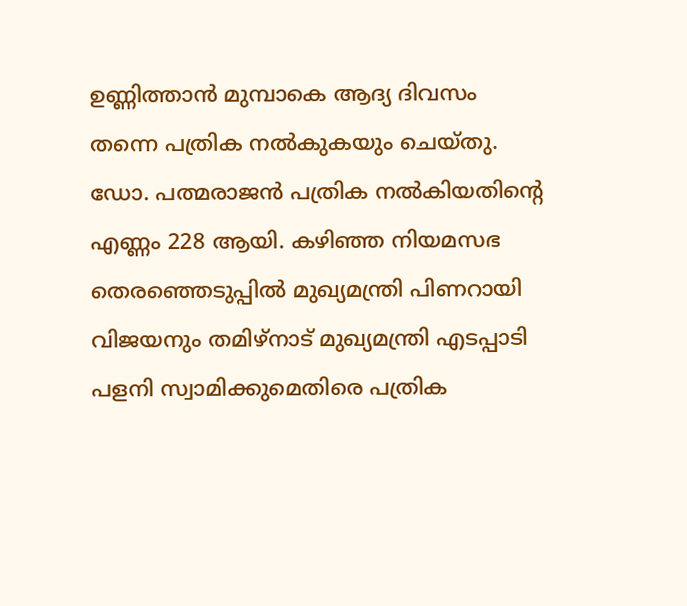ഉണ്ണിത്താൻ മുമ്പാകെ ആദ്യ ദിവസം തന്നെ പത്രിക നൽകുകയും ചെയ്തു. ഡോ. പത്മരാജൻ പത്രിക നൽകിയതിന്റെ എണ്ണം 228 ആയി. കഴിഞ്ഞ നിയമസഭ തെരഞ്ഞെടുപ്പിൽ മുഖ്യമന്ത്രി പിണറായി വിജയനും തമിഴ്നാട് മുഖ്യമന്ത്രി എടപ്പാടി പളനി സ്വാമിക്കുമെതിരെ പത്രിക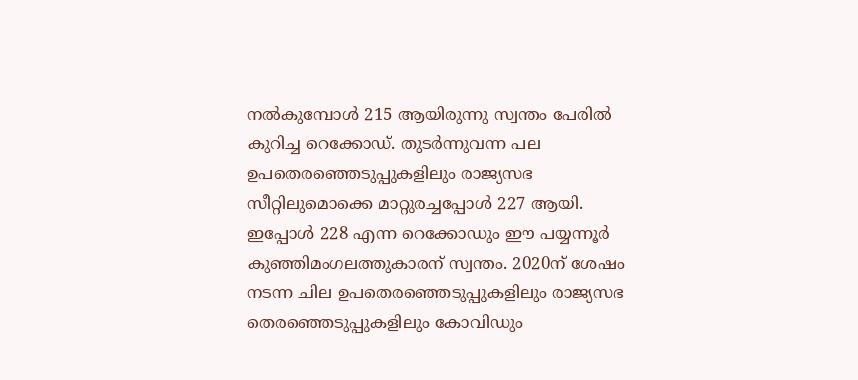നൽകുമ്പോൾ 215 ആയിരുന്നു സ്വന്തം പേരിൽ കുറിച്ച റെക്കോഡ്. തുടർന്നുവന്ന പല ഉപതെരഞ്ഞെടുപ്പുകളിലും രാജ്യസഭ സീറ്റിലുമൊക്കെ മാറ്റുരച്ചപ്പോൾ 227 ആയി. ഇപ്പോൾ 228 എന്ന റെക്കോഡും ഈ പയ്യന്നൂർ കുഞ്ഞിമംഗലത്തുകാരന് സ്വന്തം. 2020ന് ശേഷം നടന്ന ചില ഉപതെരഞ്ഞെടുപ്പുകളിലും രാജ്യസഭ തെരഞ്ഞെടുപ്പുകളിലും കോവിഡും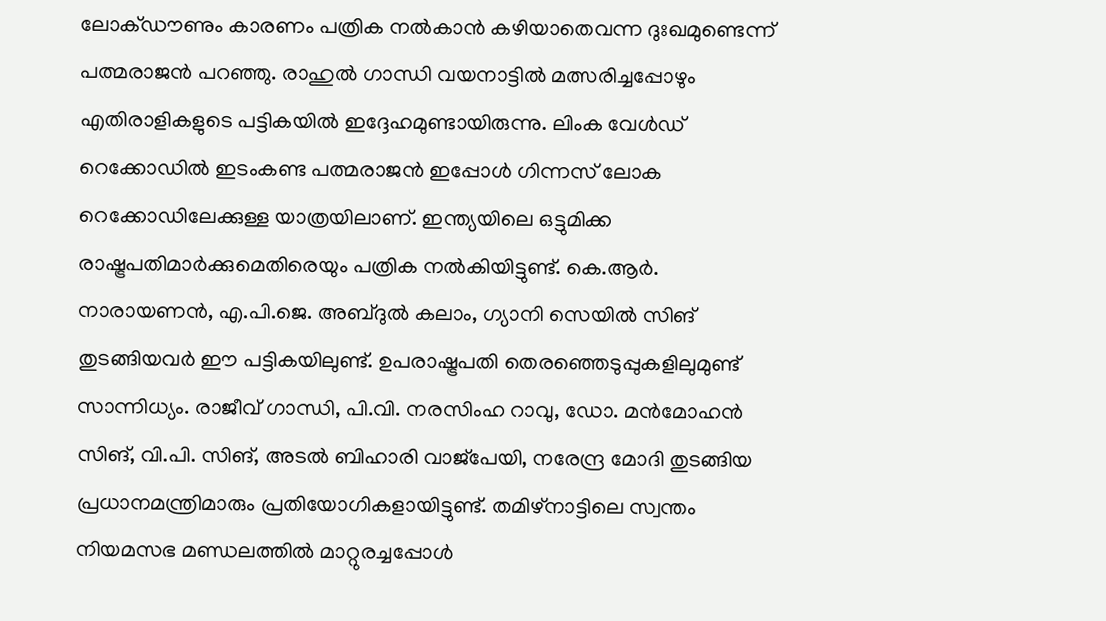ലോക്ഡൗണും കാരണം പത്രിക നൽകാൻ കഴിയാതെവന്ന ദുഃഖമുണ്ടെന്ന് പത്മരാജൻ പറഞ്ഞു. രാഹുൽ ഗാന്ധി വയനാട്ടിൽ മത്സരിച്ചപ്പോഴും എതിരാളികളുടെ പട്ടികയിൽ ഇദ്ദേഹമുണ്ടായിരുന്നു. ലിംക വേൾഡ് റെക്കോഡിൽ ഇടംകണ്ട പത്മരാജൻ ഇപ്പോൾ ഗിന്നസ് ലോക റെക്കോഡിലേക്കുള്ള യാത്രയിലാണ്. ഇന്ത്യയിലെ ഒട്ടുമിക്ക രാഷ്ട്രപതിമാർക്കുമെതിരെയും പത്രിക നൽകിയിട്ടുണ്ട്. കെ.ആർ. നാരായണൻ, എ.പി.ജെ. അബ്ദുൽ കലാം, ഗ്യാനി സെയിൽ സിങ് തുടങ്ങിയവർ ഈ പട്ടികയിലുണ്ട്. ഉപരാഷ്ട്രപതി തെരഞ്ഞെടുപ്പുകളിലുമുണ്ട് സാന്നിധ്യം. രാജീവ് ഗാന്ധി, പി.വി. നരസിംഹ റാവു, ഡോ. മൻമോഹൻ സിങ്, വി.പി. സിങ്, അടൽ ബിഹാരി വാജ്പേയി, നരേന്ദ്ര മോദി തുടങ്ങിയ പ്രധാനമന്ത്രിമാരും പ്രതിയോഗികളായിട്ടുണ്ട്. തമിഴ്നാട്ടിലെ സ്വന്തം നിയമസഭ മണ്ഡലത്തിൽ മാറ്റുരച്ചപ്പോൾ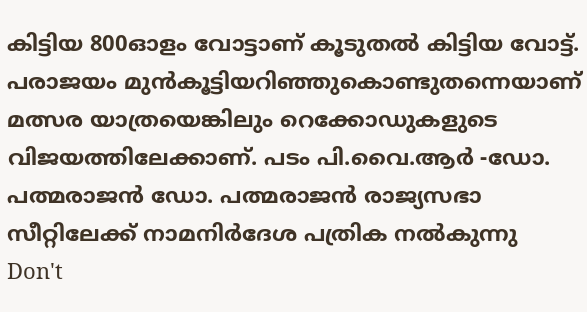കിട്ടിയ 800ഓളം വോട്ടാണ് കൂടുതൽ കിട്ടിയ വോട്ട്. പരാജയം മുൻകൂട്ടിയറിഞ്ഞുകൊണ്ടുതന്നെയാണ് മത്സര യാത്രയെങ്കിലും റെക്കോഡുകളുടെ വിജയത്തിലേക്കാണ്. പടം പി.വൈ.ആർ -ഡോ. പത്മരാജൻ ഡോ. പത്മരാജൻ രാജ്യസഭാ സീറ്റിലേക്ക് നാമനിർദേശ പത്രിക നൽകുന്നു
Don't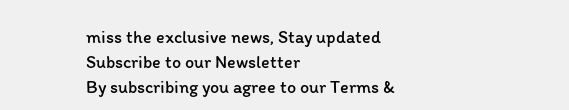miss the exclusive news, Stay updated
Subscribe to our Newsletter
By subscribing you agree to our Terms &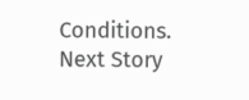Conditions.
Next Story